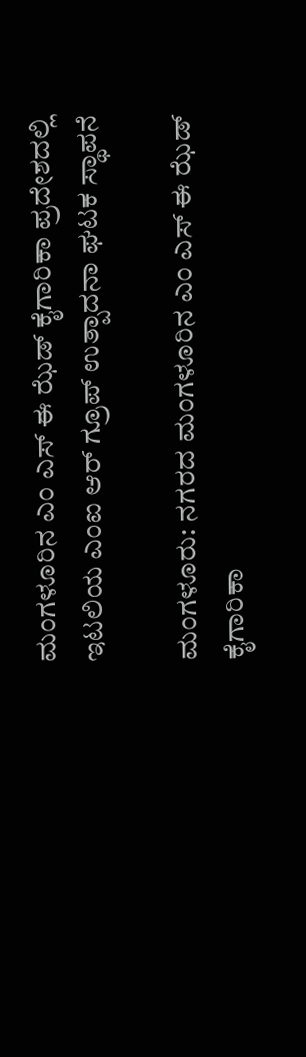ಮಂಗಳೂರಿನ ಎಂ ಎಸ್ ಈ ಝೆಡ್ ಕೈಗಾರಿಕಾ ಪ್ರದೇಶದಲ್ಲಿ ಇಟಲಿಯ ಎಂಐ ಆರ್ ಗ್ರೂಪ್ ಉತ್ಪಾದನಾ ಘಟಕ ಸ್ಥಾಪನೆ

ಮಂಗಳೂರು: ನಗರದ ಮಂಗಳೂರಿನ ಎಂ ಎಸ್ ಈ ಝೆಡ್ ಕೈಗಾರಿಕಾ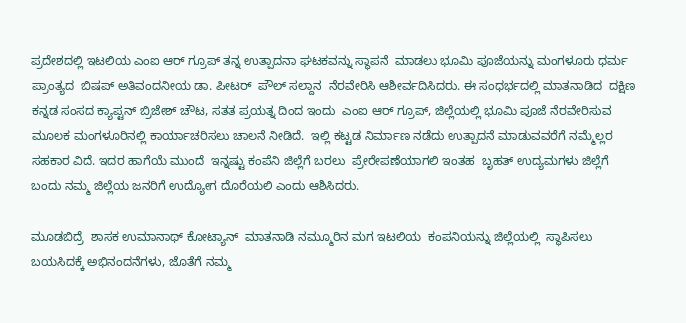ಪ್ರದೇಶದಲ್ಲಿ ಇಟಲಿಯ ಎಂಐ ಆರ್ ಗ್ರೂಪ್ ತನ್ನ ಉತ್ಪಾದನಾ ಘಟಕವನ್ನು ಸ್ಥಾಪನೆ  ಮಾಡಲು ಭೂಮಿ ಪೂಜೆಯನ್ನು ಮಂಗಳೂರು ಧರ್ಮ ಪ್ರಾಂತ್ಯದ  ಬಿಷಪ್ ಅತಿವಂದನೀಯ ಡಾ. ಪೀಟರ್  ಪೌಲ್ ಸಲ್ದಾನ  ನೆರವೇರಿಸಿ ಆಶೀರ್ವದಿಸಿದರು. ಈ ಸಂಧರ್ಭದಲ್ಲಿ ಮಾತನಾಡಿದ  ದಕ್ಷಿಣ ಕನ್ನಡ ಸಂಸದ ಕ್ಯಾಪ್ಟನ್ ಬ್ರಿಜೇಶ್ ಚೌಟ, ಸತತ ಪ್ರಯತ್ನ ದಿಂದ ಇಂದು  ಎಂಐ ಆರ್ ಗ್ರೂಪ್, ಜಿಲ್ಲೆಯಲ್ಲಿ ಭೂಮಿ ಪೂಜೆ ನೆರವೇರಿಸುವ ಮೂಲಕ ಮಂಗಳೂರಿನಲ್ಲಿ ಕಾರ್ಯಾಚರಿಸಲು ಚಾಲನೆ ನೀಡಿದೆ.  ಇಲ್ಲಿ ಕಟ್ಟಡ ನಿರ್ಮಾಣ ನಡೆದು ಉತ್ಪಾದನೆ ಮಾಡುವವರೆಗೆ ನಮ್ಮೆಲ್ಲರ ಸಹಕಾರ ವಿದೆ. ಇದರ ಹಾಗೆಯೆ ಮುಂದೆ  ಇನ್ನಷ್ಟು ಕಂಪೆನಿ ಜಿಲ್ಲೆಗೆ ಬರಲು  ಪ್ರೇರೇಪಣೆಯಾಗಲಿ ಇಂತಹ  ಬೃಹತ್ ಉದ್ಯಮಗಳು ಜಿಲ್ಲೆಗೆ  ಬಂದು ನಮ್ಮ ಜಿಲ್ಲೆಯ ಜನರಿಗೆ ಉದ್ಯೋಗ ದೊರೆಯಲಿ ಎಂದು ಆಶಿಸಿದರು.

ಮೂಡಬಿದ್ರೆ  ಶಾಸಕ ಉಮಾನಾಥ್ ಕೋಟ್ಯಾನ್  ಮಾತನಾಡಿ ನಮ್ಮೂರಿನ ಮಗ ಇಟಲಿಯ  ಕಂಪನಿಯನ್ನು ಜಿಲ್ಲೆಯಲ್ಲಿ  ಸ್ಥಾಪಿಸಲು  ಬಯಸಿದಕ್ಕೆ ಅಭಿನಂದನೆಗಳು, ಜೊತೆಗೆ ನಮ್ಮ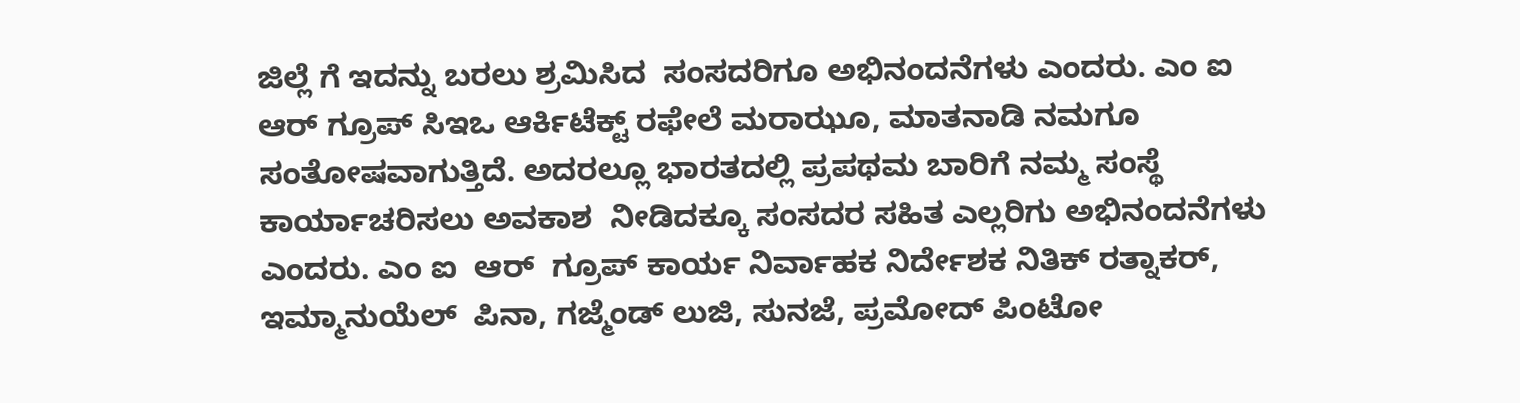ಜಿಲ್ಲೆ ಗೆ ಇದನ್ನು ಬರಲು ಶ್ರಮಿಸಿದ  ಸಂಸದರಿಗೂ ಅಭಿನಂದನೆಗಳು ಎಂದರು. ಎಂ ಐ ಆರ್ ಗ್ರೂಪ್ ಸಿಇಒ ಆರ್ಕಿಟೆಕ್ಟ್ ರಫೇಲೆ ಮರಾಝೂ, ಮಾತನಾಡಿ ನಮಗೂ ಸಂತೋಷವಾಗುತ್ತಿದೆ. ಅದರಲ್ಲೂ ಭಾರತದಲ್ಲಿ ಪ್ರಪಥಮ ಬಾರಿಗೆ ನಮ್ಮ ಸಂಸ್ಥೆ  ಕಾರ್ಯಾಚರಿಸಲು ಅವಕಾಶ  ನೀಡಿದಕ್ಕೂ ಸಂಸದರ ಸಹಿತ ಎಲ್ಲರಿಗು ಅಭಿನಂದನೆಗಳು ಎಂದರು. ಎಂ ಐ  ಆರ್  ಗ್ರೂಪ್ ಕಾರ್ಯ ನಿರ್ವಾಹಕ ನಿರ್ದೇಶಕ ನಿತಿಕ್ ರತ್ನಾಕರ್, ಇಮ್ಮಾನುಯೆಲ್  ಪಿನಾ, ಗಜ್ಮೆಂಡ್ ಲುಜಿ, ಸುನಜೆ, ಪ್ರಮೋದ್ ಪಿಂಟೋ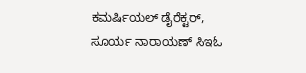ಕಮರ್ಷಿಯಲ್ ಡೈರೆಕ್ಟರ್, ಸೂರ್ಯ ನಾರಾಯಣ್ ಸಿಇಓ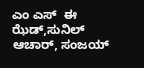ಎಂ ಎಸ್  ಈ ಝೆಡ್,ಸುನಿಲ್ ಆಚಾರ್, ಸಂಜಯ್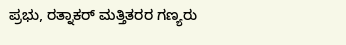ಪ್ರಭು, ರತ್ನಾಕರ್ ಮತ್ತಿತರರ ಗಣ್ಯರು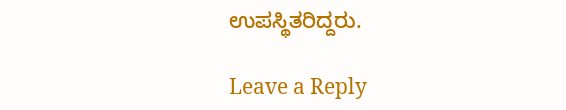ಉಪಸ್ಥಿತರಿದ್ದರು.

Leave a Reply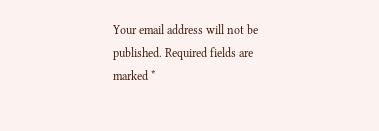Your email address will not be published. Required fields are marked *